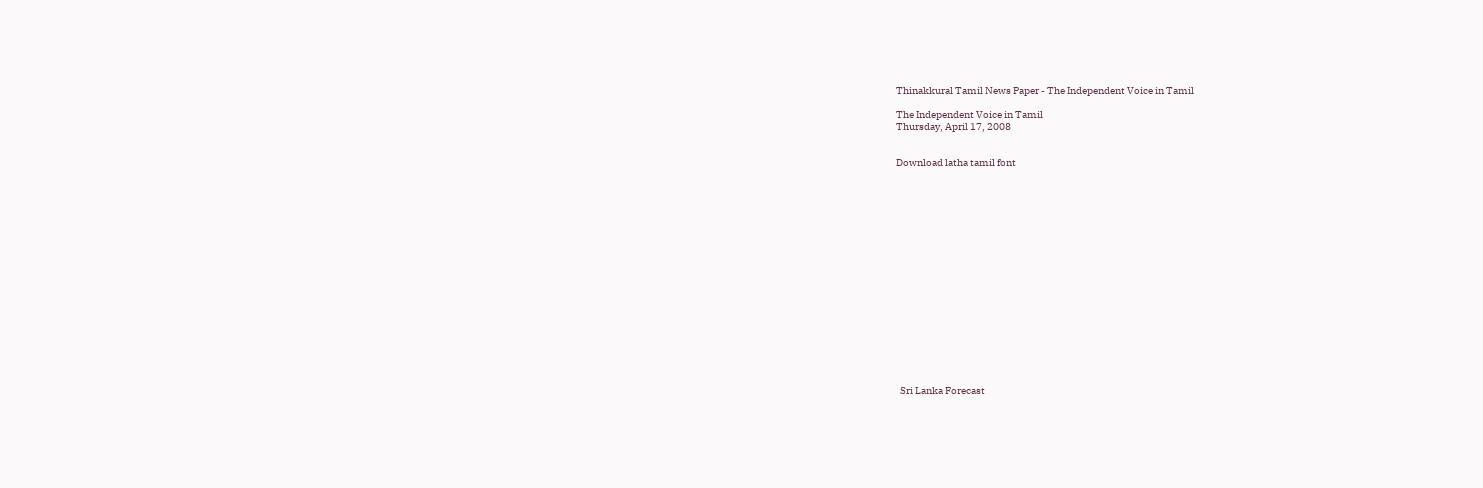Thinakkural Tamil News Paper - The Independent Voice in Tamil

The Independent Voice in Tamil
Thursday, April 17, 2008


Download latha tamil font


















  Sri Lanka Forecast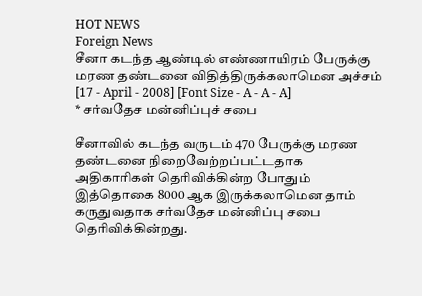HOT NEWS
Foreign News
சீனா கடந்த ஆண்டில் எண்ணாயிரம் பேருக்கு மரண தண்டனை விதித்திருக்கலாமென அச்சம்
[17 - April - 2008] [Font Size - A - A - A]
* சர்வதேச மன்னிப்புச் சபை

சீனாவில் கடந்த வருடம் 470 பேருக்கு மரண தண்டனை நிறைவேற்றப்பட்டதாக அதிகாரிகள் தெரிவிக்கின்ற போதும் இத்தொகை 8000 ஆக இருக்கலாமென தாம் கருதுவதாக சர்வதேச மன்னிப்பு சபை தெரிவிக்கின்றது.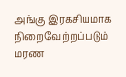அங்கு இரகசியமாக நிறைவேற்றப்படும் மரண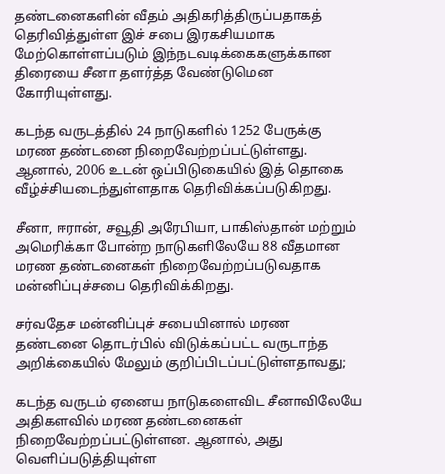தண்டனைகளின் வீதம் அதிகரித்திருப்பதாகத் தெரிவித்துள்ள இச் சபை இரகசியமாக மேற்கொள்ளப்படும் இந்நடவடிக்கைகளுக்கான திரையை சீனா தளர்த்த வேண்டுமென கோரியுள்ளது.

கடந்த வருடத்தில் 24 நாடுகளில் 1252 பேருக்கு மரண தண்டனை நிறைவேற்றப்பட்டுள்ளது. ஆனால், 2006 உடன் ஒப்பிடுகையில் இத் தொகை வீழ்ச்சியடைந்துள்ளதாக தெரிவிக்கப்படுகிறது.

சீனா, ஈரான், சவூதி அரேபியா, பாகிஸ்தான் மற்றும் அமெரிக்கா போன்ற நாடுகளிலேயே 88 வீதமான மரண தண்டனைகள் நிறைவேற்றப்படுவதாக மன்னிப்புச்சபை தெரிவிக்கிறது.

சர்வதேச மன்னிப்புச் சபையினால் மரண தண்டனை தொடர்பில் விடுக்கப்பட்ட வருடாந்த அறிக்கையில் மேலும் குறிப்பிடப்பட்டுள்ளதாவது;

கடந்த வருடம் ஏனைய நாடுகளைவிட சீனாவிலேயே அதிகளவில் மரண தண்டனைகள் நிறைவேற்றப்பட்டுள்ளன. ஆனால், அது வெளிப்படுத்தியுள்ள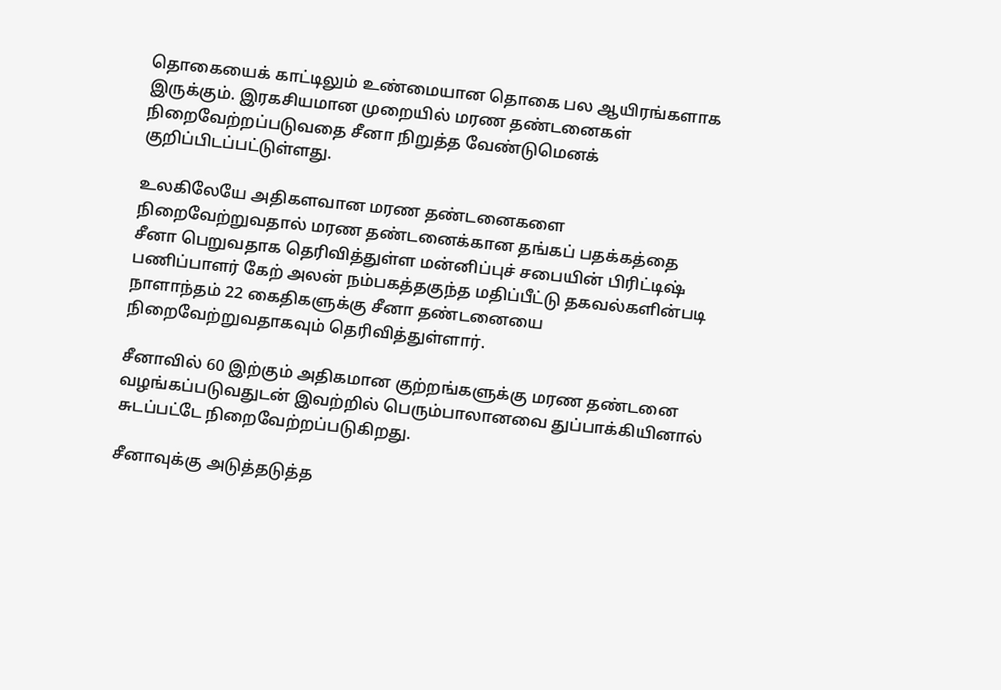தொகையைக் காட்டிலும் உண்மையான தொகை பல ஆயிரங்களாக இருக்கும். இரகசியமான முறையில் மரண தண்டனைகள் நிறைவேற்றப்படுவதை சீனா நிறுத்த வேண்டுமெனக் குறிப்பிடப்பட்டுள்ளது.

உலகிலேயே அதிகளவான மரண தண்டனைகளை நிறைவேற்றுவதால் மரண தண்டனைக்கான தங்கப் பதக்கத்தை சீனா பெறுவதாக தெரிவித்துள்ள மன்னிப்புச் சபையின் பிரிட்டிஷ் பணிப்பாளர் கேற் அலன் நம்பகத்தகுந்த மதிப்பீட்டு தகவல்களின்படி நாளாந்தம் 22 கைதிகளுக்கு சீனா தண்டனையை நிறைவேற்றுவதாகவும் தெரிவித்துள்ளார்.

சீனாவில் 60 இற்கும் அதிகமான குற்றங்களுக்கு மரண தண்டனை வழங்கப்படுவதுடன் இவற்றில் பெரும்பாலானவை துப்பாக்கியினால் சுடப்பட்டே நிறைவேற்றப்படுகிறது.

சீனாவுக்கு அடுத்தடுத்த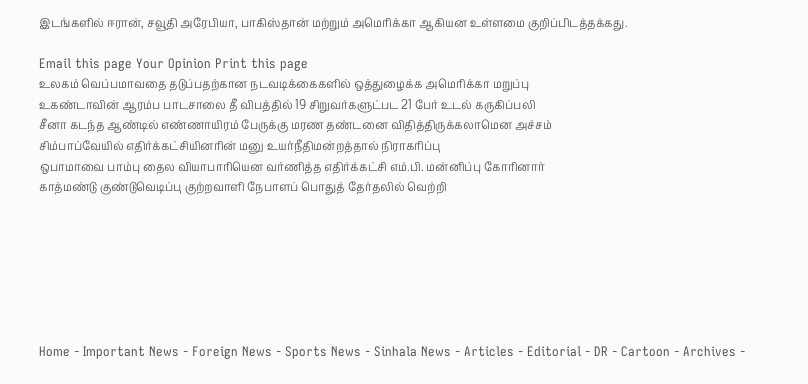இடங்களில் ஈரான், சவூதி அரேபியா, பாகிஸ்தான் மற்றும் அமெரிக்கா ஆகியன உள்ளமை குறிப்பிடத்தக்கது.

Email this page Your Opinion Print this page
உலகம் வெப்பமாவதை தடுப்பதற்கான நடவடிக்கைகளில் ஒத்துழைக்க அமெரிக்கா மறுப்பு
உகண்டாவின் ஆரம்ப பாடசாலை தீ விபத்தில் 19 சிறுவர்களுட்பட 21 பேர் உடல் கருகிப்பலி
சீனா கடந்த ஆண்டில் எண்ணாயிரம் பேருக்கு மரண தண்டனை விதித்திருக்கலாமென அச்சம்
சிம்பாப்வேயில் எதிர்க்கட்சியினரின் மனு உயர்நீதிமன்றத்தால் நிராகரிப்பு
ஒபாமாவை பாம்பு தைல வியாபாரியென வர்ணித்த எதிர்க்கட்சி எம்.பி. மன்னிப்பு கோரினார்
காத்மண்டு குண்டுவெடிப்பு குற்றவாளி நேபாளப் பொதுத் தேர்தலில் வெற்றி







Home - Important News - Foreign News - Sports News - Sinhala News - Articles - Editorial - DR - Cartoon - Archives -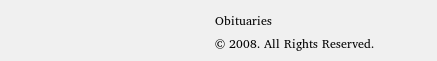Obituaries
© 2008. All Rights Reserved.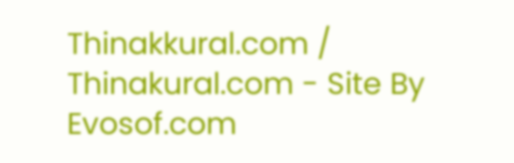Thinakkural.com / Thinakural.com - Site By Evosof.com